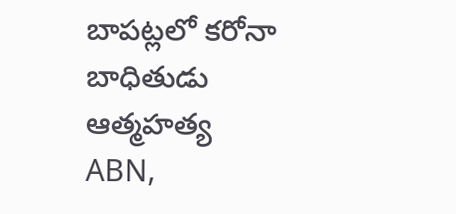బాపట్లలో కరోనా బాధితుడు ఆత్మహత్య
ABN,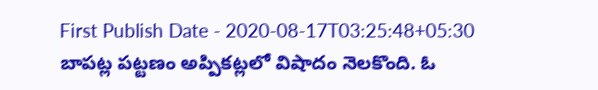First Publish Date - 2020-08-17T03:25:48+05:30
బాపట్ల పట్టణం అప్పికట్లలో విషాదం నెలకొంది. ఓ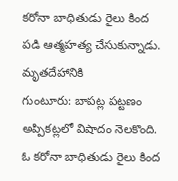కరోనా బాధితుడు రైలు కింద పడి ఆత్మహత్య చేసుకున్నాడు. మృతదేహానికి
గుంటూరు: బాపట్ల పట్టణం అప్పికట్లలో విషాదం నెలకొంది. ఓ కరోనా బాధితుడు రైలు కింద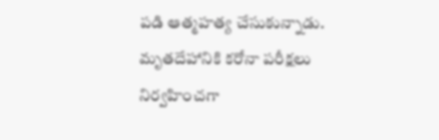పడి ఆత్మహత్య చేసుకున్నాడు. మృతదేహానికి కరోనా పరీక్షలు నిర్వహించగా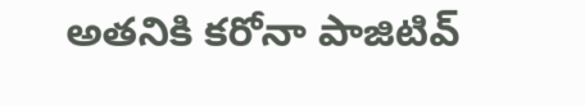అతనికి కరోనా పాజిటివ్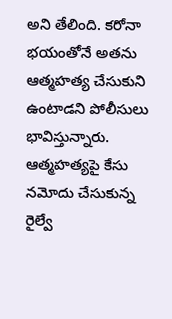అని తేలింది. కరోనా భయంతోనే అతను ఆత్మహత్య చేసుకుని ఉంటాడని పోలీసులు భావిస్తున్నారు. ఆత్మహత్యపై కేసు నమోదు చేసుకున్న రైల్వే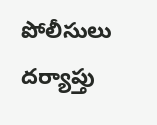పోలీసులు దర్యాప్తు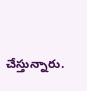చేస్తున్నారు.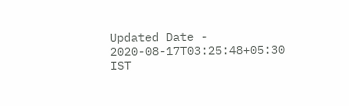Updated Date - 2020-08-17T03:25:48+05:30 IST